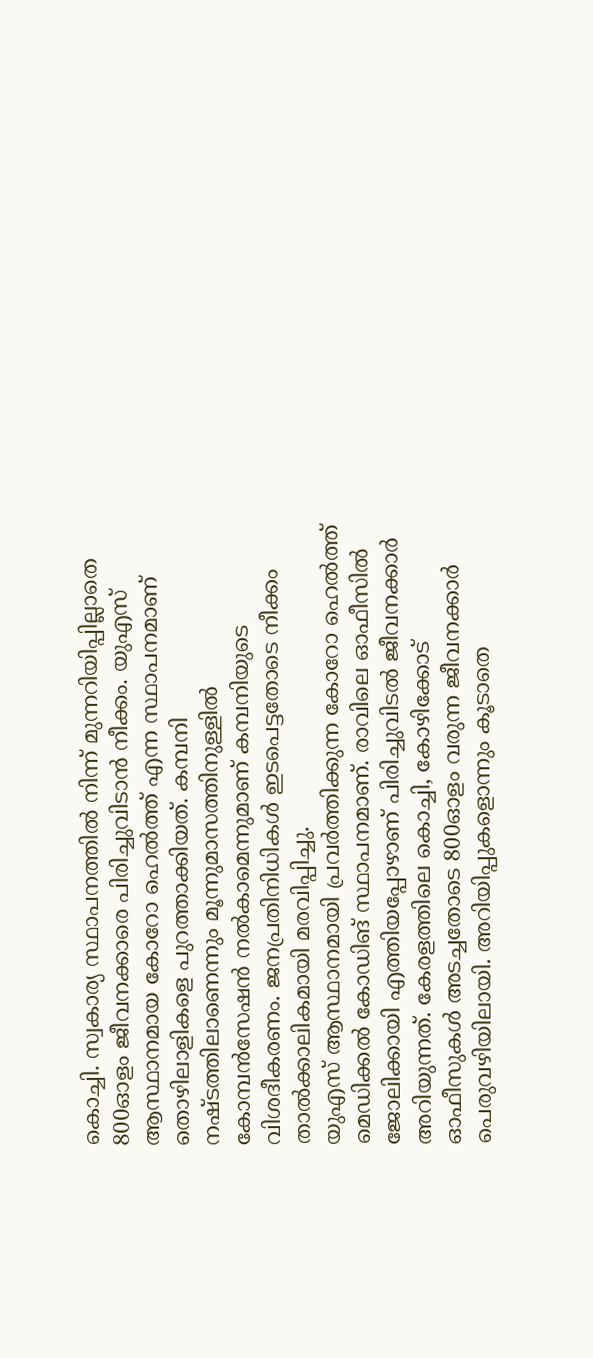കൊച്ചി. സ്വകാര്യ സ്ഥാപനത്തിൽ നിന്ന് മുന്നറിയിപ്പില്ലാതെ 800ഓളം ജീവനക്കാരെ പിരിച്ചുവിടാൻ നീക്കം. യുഎസ് ആസ്ഥാനമായ കോറോ ഹെൽത്ത് എന്ന സ്ഥാപനമാണ് തൊഴിലാളികളെ പുറത്താക്കിയത്. കമ്പനി നഷ്ടത്തിലാണെന്നും മൂന്നുമാസത്തിനുള്ളിൽ കോമ്പൻസേഷൻ നൽകാമെന്നുമാണ് കമ്പനിയുടെ വിശദീകരണം. ജനപ്രതിനിധികൾ ഇടപെട്ടതോടെ നീക്കം താൽക്കാലികമായി മരവിപ്പിച്ചു.
യുഎസ് ആസ്ഥാനമായി പ്രവർത്തിക്കുന്ന കോറോ ഹെൽത്ത് മെഡിക്കൽ കോഡിങ് സ്ഥാപനമാണ്. രാവിലെ ഓഫീസിൽ ജോലിക്കായി എത്തിയപ്പോഴാണ് പിരിച്ചുവിടൽ ജീവനക്കാർ അറിയുന്നത്. കേരളത്തിലെ കൊച്ചി, കോഴിക്കോട് ഓഫീസുകൾ അടച്ചതോടെ 800ഓളം വരുന്ന ജീവനക്കാർ പെരുവഴിയിലായി. അറിയിപ്പുകളൊന്നും കൂടാതെ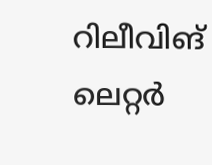റിലീവിങ് ലെറ്റർ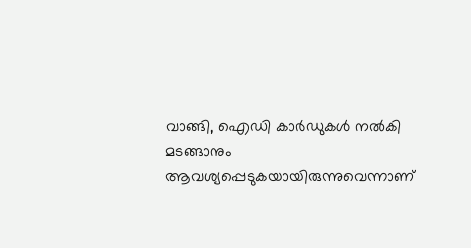വാങ്ങി, ഐഡി കാർഡുകൾ നൽകി മടങ്ങാനും ആവശ്യപ്പെടുകയായിരുന്നുവെന്നാണ്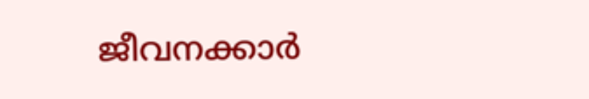ജീവനക്കാർ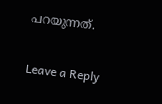പറയുന്നത്.

Leave a Reply